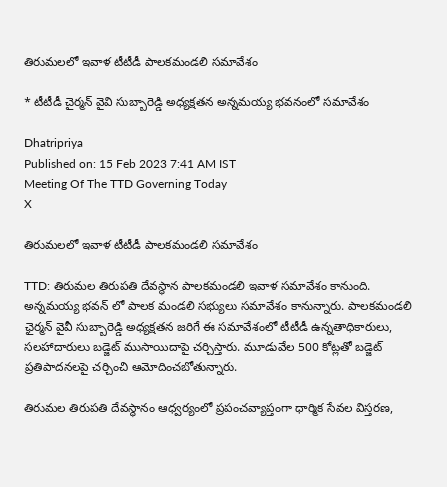తిరుమలలో ఇవాళ టీటీడీ పాలకమండలి సమావేశం

* టీటీడీ చైర్మన్ వైవి సుబ్బారెడ్డి అధ్యక్షతన అన్నమయ్య భవనంలో సమావేశం

Dhatripriya
Published on: 15 Feb 2023 7:41 AM IST
Meeting Of The TTD Governing Today
X

తిరుమలలో ఇవాళ టీటీడీ పాలకమండలి సమావేశం

TTD: తిరుమల తిరుపతి దేవస్థాన పాలకమండలి ఇవాళ సమావేశం కానుంది. అన్నమయ్య భవన్ లో పాలక మండలి సభ్యులు సమావేశం కానున్నారు. పాలకమండలి ఛైర్మన్ వైవీ సుబ్బారెడ్డి అధ్యక్షతన జరిగే ఈ సమావేశంలో టీటీడీ ఉన్నతాధికారులు, సలహాదారులు బడ్జెట్ ముసాయిదాపై చర్చిస్తారు. మూడువేల 500 కోట్లతో బడ్జెట్ ప్రతిపాదనలపై చర్చించి ఆమోదించబోతున్నారు.

తిరుమల తిరుపతి దేవస్థానం ఆధ్వర్యంలో ప్రపంచవ్యాప్తంగా ధార్మిక సేవల విస్తరణ,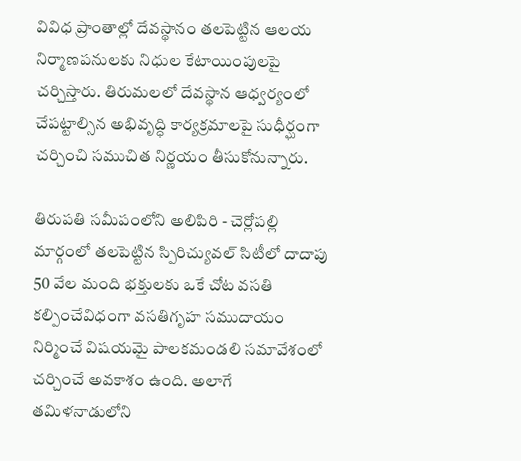వివిధ ప్రాంతాల్లో దేవస్థానం తలపెట్టిన ఆలయ నిర్మాణపనులకు నిధుల కేటాయింపులపై చర్చిస్తారు. తిరుమలలో దేవస్థాన ఆధ్వర్యంలో చేపట్టాల్సిన అభివృద్ధి కార్యక్రమాలపై సుధీర్ఘంగా చర్చించి సముచిత నిర్ణయం తీసుకోనున్నారు.

తిరుపతి సమీపంలోని అలిపిరి - చెర్లోపల్లి మార్గంలో తలపెట్టిన స్పిరిచ్యువల్ సిటీలో దాదాపు 50 వేల మంది భక్తులకు ఒకే చోట వసతి కల్పించేవిధంగా వసతిగృహ సముదాయం నిర్మించే విషయమై పాలకమండలి సమావేశంలో చర్చించే అవకాశం ఉంది. అలాగే తమిళనాడులోని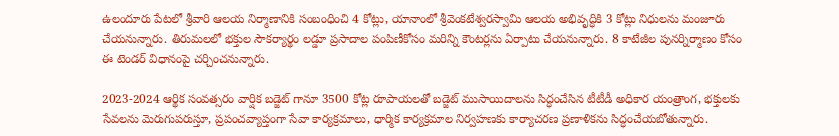ఉలందూరు పేటలో శ్రీవారి ఆలయ నిర్మాణానికి సంబంధించి 4 కోట్లు, యానాంలో శ్రీవెంకటేశ్వరస్వామి ఆలయ అభివృద్ధికి 3 కోట్లు నిధులను మంజూరు చేయనున్నారు. తిరుమలలో భక్తుల సౌకర్యార్థం లడ్డూ ప్రసాదాల పంపిణీకోసం మరిన్ని కౌంటర్లను ఏర్పాటు చేయనున్నారు. 8 కాటేజీల పునర్నిర్మాణం కోసం ఈ టెండర్ విధానంపై చర్చించనున్నారు.

2023-2024 ఆర్థిక సంవత్సరం వార్షిక బడ్జెట్ గానూ 3500 కోట్ల రూపాయలతో బడ్జెట్ ముసాయిదాలను సిద్ధంచేసిన టీటీడీ అధికార యంత్రాంగ, భక్తులకు సేవలను మెరుగుపరుస్తూ, ప్రపంచవ్యాప్తంగా సేవా కార్యక్రమాలు, ధార్మిక కార్యక్రమాల నిర్వహణకు కార్యాచరణ ప్రణాళికను సిద్ధంచేయబోతున్నారు.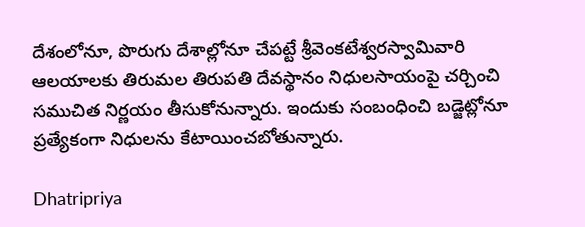దేశంలోనూ, పొరుగు దేశాల్లోనూ చేపట్టే శ్రీవెంకటేశ్వరస్వామివారి ఆలయాలకు తిరుమల తిరుపతి దేవస్థానం నిధులసాయంపై చర్చించి సముచిత నిర్ణయం తీసుకోనున్నారు. ఇందుకు సంబంధించి బడ్జెట్లోనూ ప్రత్యేకంగా నిధులను కేటాయించబోతున్నారు.

Dhatripriya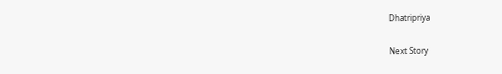Dhatripriya

Next Story